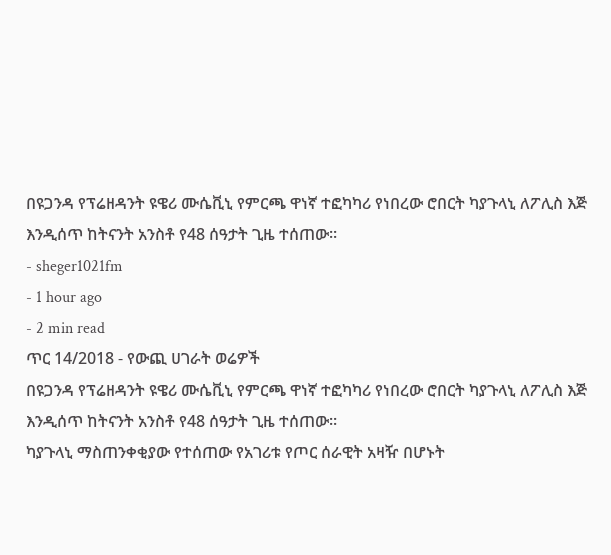በዩጋንዳ የፕሬዘዳንት ዩዌሪ ሙሴቪኒ የምርጫ ዋነኛ ተፎካካሪ የነበረው ሮበርት ካያጉላኒ ለፖሊስ እጅ እንዲሰጥ ከትናንት አንስቶ የ48 ሰዓታት ጊዜ ተሰጠው፡፡
- sheger1021fm
- 1 hour ago
- 2 min read
ጥር 14/2018 - የውጪ ሀገራት ወሬዎች
በዩጋንዳ የፕሬዘዳንት ዩዌሪ ሙሴቪኒ የምርጫ ዋነኛ ተፎካካሪ የነበረው ሮበርት ካያጉላኒ ለፖሊስ እጅ እንዲሰጥ ከትናንት አንስቶ የ48 ሰዓታት ጊዜ ተሰጠው፡፡
ካያጉላኒ ማስጠንቀቂያው የተሰጠው የአገሪቱ የጦር ሰራዊት አዛዥ በሆኑት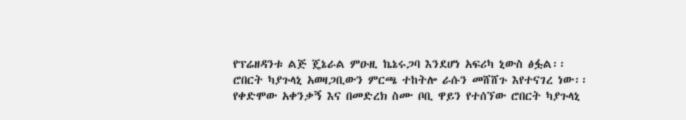የፕሬዘዳንቱ ልጅ ጄኔራል ምዑዚ ኬኔሩጋባ እንደሆነ አፍሪካ ኒውስ ፅፏል፡፡
ሮበርት ካያጉላኒ አወዛጋቢውን ምርጫ ተከትሎ ራሱን መሸሸጉ እየተናገረ ነው፡፡
የቀድሞው አቀንቃኝ እና በመድረክ ስሙ ቦቢ ዋይን የተሰኘው ሮበርት ካያጉላኒ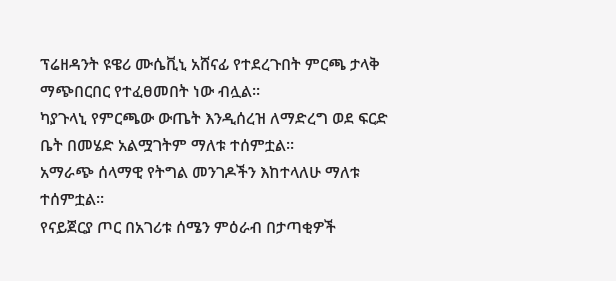ፕሬዘዳንት ዩዌሪ ሙሴቪኒ አሸናፊ የተደረጉበት ምርጫ ታላቅ ማጭበርበር የተፈፀመበት ነው ብሏል፡፡
ካያጉላኒ የምርጫው ውጤት እንዲሰረዝ ለማድረግ ወደ ፍርድ ቤት በመሄድ አልሟገትም ማለቱ ተሰምቷል፡፡
አማራጭ ሰላማዊ የትግል መንገዶችን እከተላለሁ ማለቱ ተሰምቷል፡፡
የናይጀርያ ጦር በአገሪቱ ሰሜን ምዕራብ በታጣቂዎች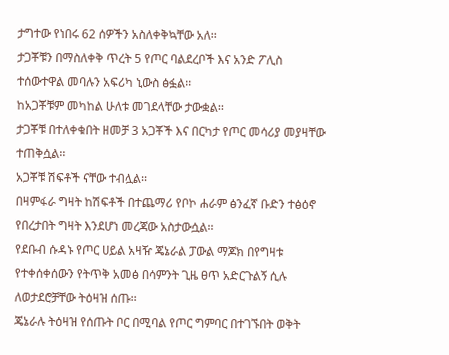ታግተው የነበሩ 62 ሰዎችን አስለቀቅኳቸው አለ፡፡
ታጋቾቹን በማስለቀቅ ጥረት 5 የጦር ባልደረቦች እና አንድ ፖሊስ ተሰውተዋል መባሉን አፍሪካ ኒውስ ፅፏል፡፡
ከአጋቾቹም መካከል ሁለቱ መገደላቸው ታውቋል፡፡
ታጋቾቹ በተለቀቁበት ዘመቻ 3 አጋቾች እና በርካታ የጦር መሳሪያ መያዛቸው ተጠቅሷል፡፡
አጋቾቹ ሽፍቶች ናቸው ተብሏል፡፡
በዛምፋራ ግዛት ከሽፍቶች በተጨማሪ የቦኮ ሐራም ፅንፈኛ ቡድን ተፅዕኖ የበረታበት ግዛት እንደሆነ መረጃው አስታውሷል፡፡
የደቡብ ሱዳኑ የጦር ሀይል አዛዥ ጄኔራል ፓውል ማጆክ በየግዛቱ የተቀሰቀሰውን የትጥቅ አመፅ በሳምንት ጊዜ ፀጥ አድርጉልኝ ሲሉ ለወታደሮቻቸው ትዕዛዝ ሰጡ፡፡
ጄኔራሉ ትዕዛዝ የሰጡት ቦር በሚባል የጦር ግምባር በተገኙበት ወቅት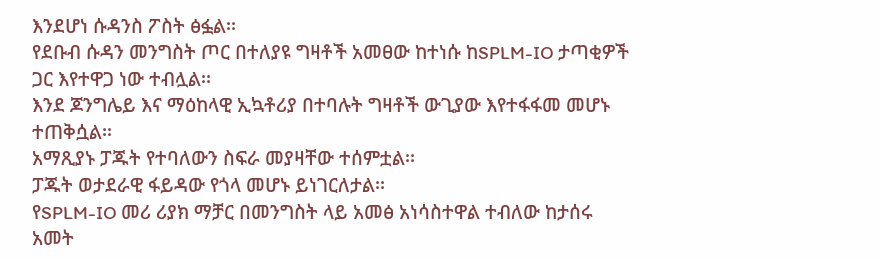እንደሆነ ሱዳንስ ፖስት ፅፏል፡፡
የደቡብ ሱዳን መንግስት ጦር በተለያዩ ግዛቶች አመፀው ከተነሱ ከSPLM-IO ታጣቂዎች ጋር እየተዋጋ ነው ተብሏል፡፡
እንደ ጆንግሌይ እና ማዕከላዊ ኢኳቶሪያ በተባሉት ግዛቶች ውጊያው እየተፋፋመ መሆኑ ተጠቅሷል፡፡
አማጺያኑ ፓጁት የተባለውን ስፍራ መያዛቸው ተሰምቷል፡፡
ፓጁት ወታደራዊ ፋይዳው የጎላ መሆኑ ይነገርለታል፡፡
የSPLM-IO መሪ ሪያክ ማቻር በመንግስት ላይ አመፅ አነሳስተዋል ተብለው ከታሰሩ አመት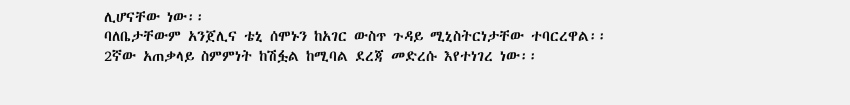ሊሆናቸው ነው፡፡
ባለቤታቸውም አንጀሊና ቴኒ ሰሞኑን ከአገር ውስጥ ጉዳይ ሚኒስትርነታቸው ተባርረዋል፡፡
2ኛው አጠቃላይ ስምምነት ከሽፏል ከሚባል ደረጃ መድረሱ እየተነገረ ነው፡፡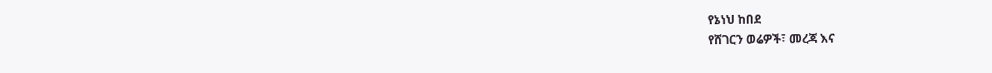የኔነህ ከበደ
የሸገርን ወሬዎች፣ መረጃ እና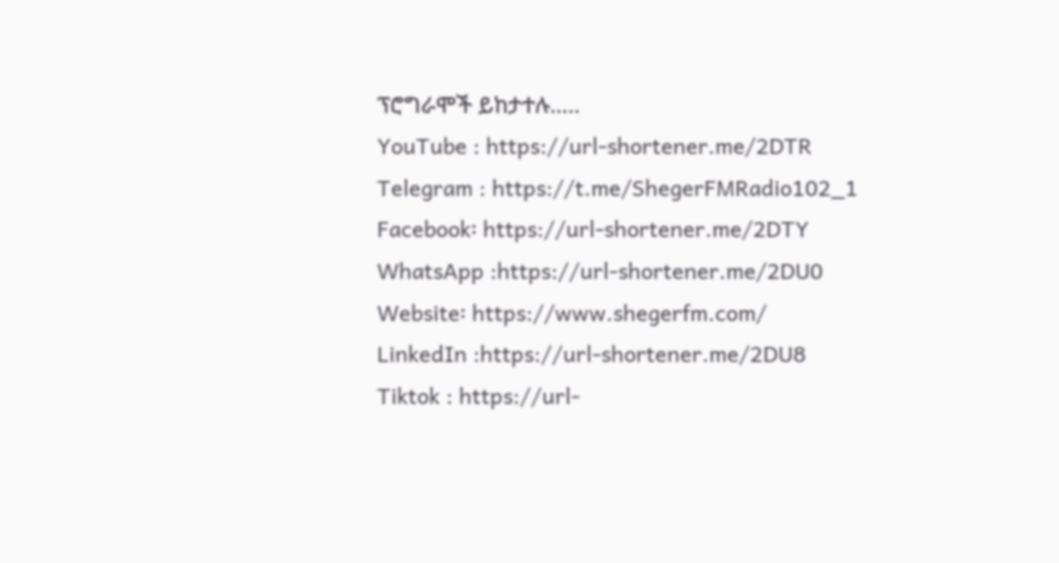ፕሮግራሞች ይከታተሉ…..
YouTube : https://url-shortener.me/2DTR
Telegram : https://t.me/ShegerFMRadio102_1
Facebook፡ https://url-shortener.me/2DTY
WhatsApp :https://url-shortener.me/2DU0
Website፡ https://www.shegerfm.com/
LinkedIn :https://url-shortener.me/2DU8
Tiktok : https://url-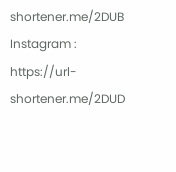shortener.me/2DUB
Instagram : https://url-shortener.me/2DUD